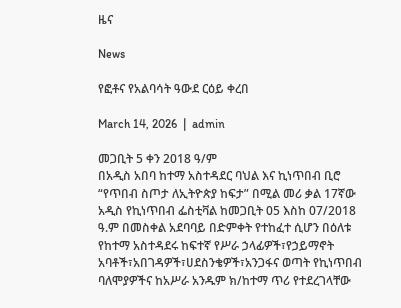ዜና

News

የፎቶና የአልባሳት ዓውደ ርዕይ ቀረበ

March 14, 2026  |  admin

መጋቢት 5 ቀን 2018 ዓ/ም
በአዲስ አበባ ከተማ አስተዳደር ባህል እና ኪነጥበብ ቢሮ “የጥበብ ስጦታ ለኢትዮጵያ ከፍታ” በሚል መሪ ቃል 17ኛው አዲስ የኪነጥበብ ፌስቲቫል ከመጋቢት 05 እስከ 07/2018 ዓ.ም በመስቀል አደባባይ በድምቀት የተከፈተ ሲሆን በዕለቱ የከተማ አስተዳደሩ ከፍተኛ የሥራ ኃላፊዎች፣የኃይማኖት አባቶች፣አበገዳዎች፣ሀደስንቄዎች፣አንጋፋና ወጣት የኪነጥበብ ባለሞያዎችና ከአሥራ አንዱም ክ/ከተማ ጥሪ የተደረገላቸው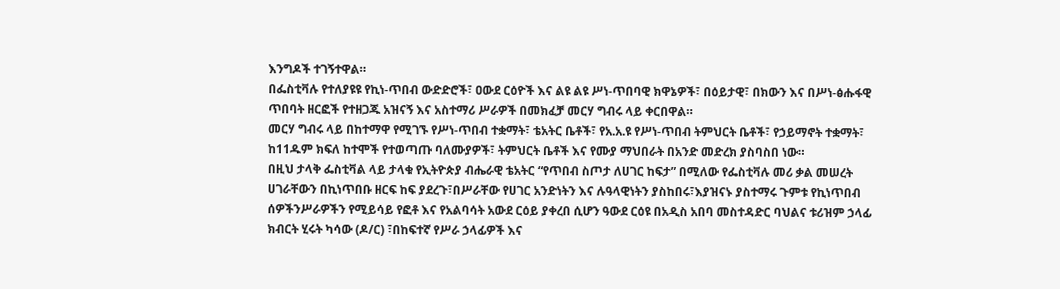እንግዶች ተገኝተዋል።
በፌስቲቫሉ የተለያዩዩ የኪነ-ጥበብ ውድድሮች፣ ዐውደ ርዕዮች እና ልዩ ልዩ ሥነ-ጥበባዊ ክዋኔዎች፣ በዕይታዊ፣ በክውን እና በሥነ-ፅሑፋዊ ጥበባት ዘርፎች የተዘጋጁ አዝናኝ እና አስተማሪ ሥራዎች በመክፈቻ መርሃ ግብሩ ላይ ቀርበዋል።
መርሃ ግብሩ ላይ በከተማዋ የሚገኙ የሥነ-ጥበብ ተቋማት፣ ቴአትር ቤቶች፣ የአ.አ.ዩ የሥነ-ጥበብ ትምህርት ቤቶች፣ የኃይማኖት ተቋማት፣ ከ11ዱም ክፍለ ከተሞች የተወጣጡ ባለሙያዎች፣ ትምህርት ቤቶች እና የሙያ ማህበራት በአንድ መድረክ ያስባስበ ነው።
በዚህ ታላቅ ፌስቲቫል ላይ ታላቁ የኢትዮጵያ ብሔራዊ ቴአትር “የጥበብ ስጦታ ለሀገር ከፍታ” በሚለው የፌስቲቫሉ መሪ ቃል መሠረት ሀገራቸውን በኪነጥበቡ ዘርፍ ከፍ ያደረጉ፣በሥራቸው የሀገር አንድነትን እና ሉዓላዊነትን ያስከበሩ፣እያዝናኑ ያስተማሩ ጉምቱ የኪነጥበብ ሰዎችንሥራዎችን የሚይሳይ የፎቶ እና የአልባሳት አውደ ርዕይ ያቀረበ ሲሆን ዓውደ ርዕዩ በአዲስ አበባ መስተዳድር ባህልና ቱሪዝም ኃላፊ ክብርት ሂሩት ካሳው (ዶ/ር) ፣በከፍተኛ የሥራ ኃላፊዎች እና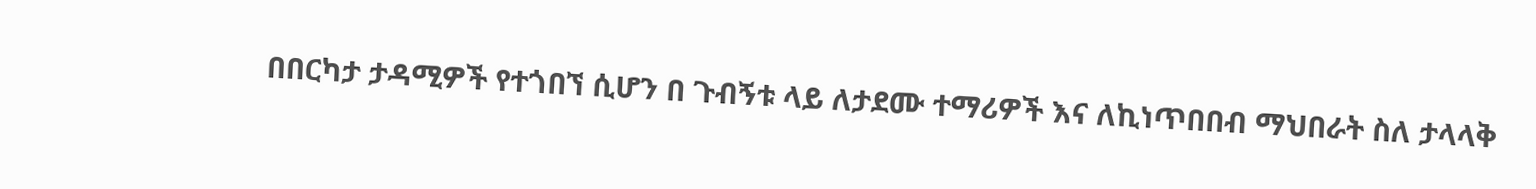በበርካታ ታዳሚዎች የተጎበኘ ሲሆን በ ጉብኝቱ ላይ ለታደሙ ተማሪዎች እና ለኪነጥበበብ ማህበራት ስለ ታላላቅ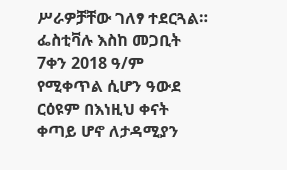ሥራዎቻቸው ገለፃ ተደርጓል።
ፌስቲቫሉ እስከ መጋቢት 7ቀን 2018 ዓ/ም የሚቀጥል ሲሆን ዓውደ ርዕዩም በእነዚህ ቀናት ቀጣይ ሆኖ ለታዳሚያን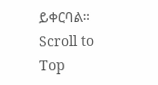ይቀርባል።
Scroll to Top